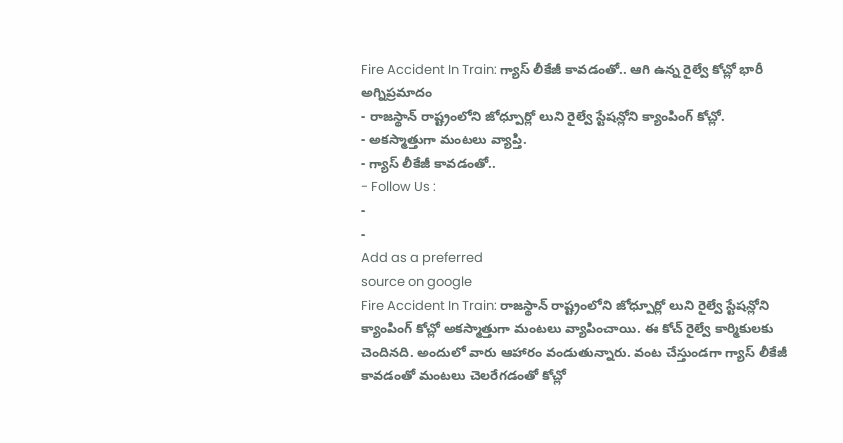Fire Accident In Train: గ్యాస్ లీకేజీ కావడంతో.. ఆగి ఉన్న రైల్వే కోచ్లో భారీ అగ్నిప్రమాదం
- రాజస్థాన్ రాష్ట్రంలోని జోధ్పూర్లో లుని రైల్వే స్టేషన్లోని క్యాంపింగ్ కోచ్లో.
- అకస్మాత్తుగా మంటలు వ్యాప్తి.
- గ్యాస్ లీకేజీ కావడంతో..
- Follow Us :
-
-
Add as a preferred
source on google
Fire Accident In Train: రాజస్థాన్ రాష్ట్రంలోని జోధ్పూర్లో లుని రైల్వే స్టేషన్లోని క్యాంపింగ్ కోచ్లో అకస్మాత్తుగా మంటలు వ్యాపించాయి. ఈ కోచ్ రైల్వే కార్మికులకు చెందినది. అందులో వారు ఆహారం వండుతున్నారు. వంట చేస్తుండగా గ్యాస్ లీకేజీ కావడంతో మంటలు చెలరేగడంతో కోచ్లో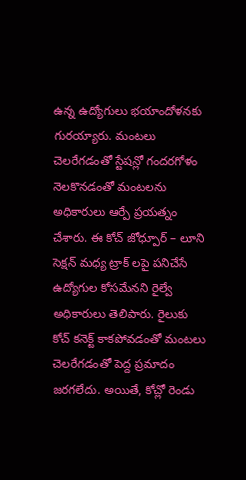ఉన్న ఉద్యోగులు భయాందోళనకు గురయ్యారు. మంటలు చెలరేగడంతో స్టేషన్లో గందరగోళం నెలకొనడంతో మంటలను అధికారులు ఆర్పే ప్రయత్నం చేశారు. ఈ కోచ్ జోధ్పూర్ – లూని సెక్షన్ మధ్య ట్రాక్ లపై పనిచేసే ఉద్యోగుల కోసమేనని రైల్వే అధికారులు తెలిపారు. రైలుకు కోచ్ కనెక్ట్ కాకపోవడంతో మంటలు చెలరేగడంతో పెద్ద ప్రమాదం జరగలేదు. అయితే, కోచ్లో రెండు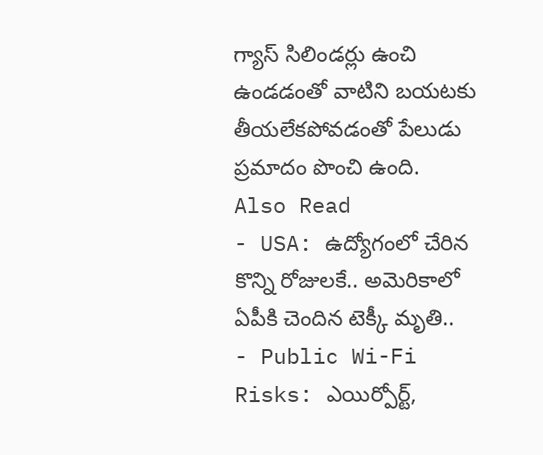గ్యాస్ సిలిండర్లు ఉంచి ఉండడంతో వాటిని బయటకు తీయలేకపోవడంతో పేలుడు ప్రమాదం పొంచి ఉంది.
Also Read
- USA: ఉద్యోగంలో చేరిన కొన్ని రోజులకే.. అమెరికాలో ఏపీకి చెందిన టెక్కీ మృతి..
- Public Wi-Fi Risks: ఎయిర్పోర్ట్,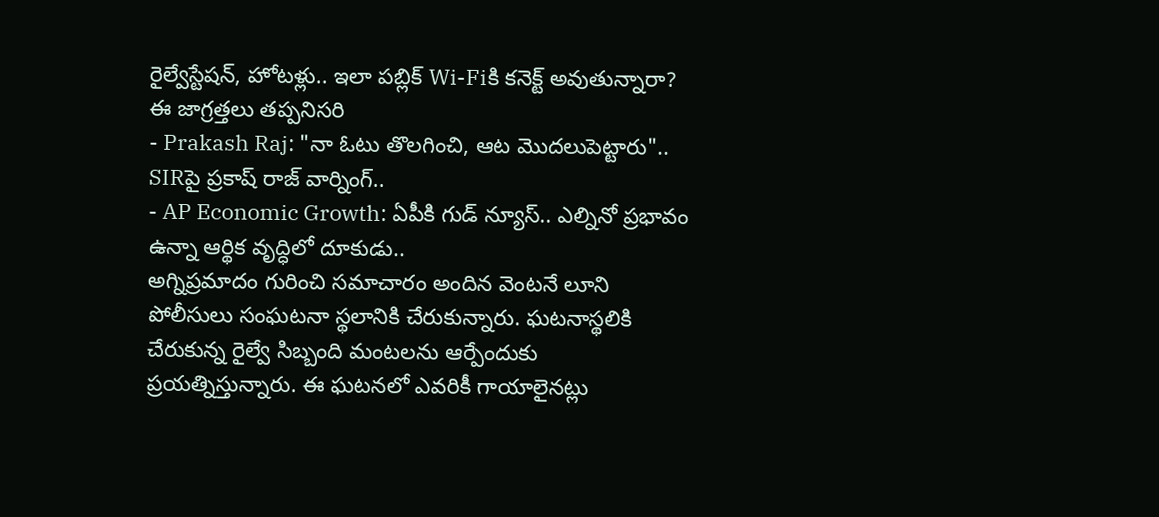రైల్వేస్టేషన్, హోటళ్లు.. ఇలా పబ్లిక్ Wi-Fiకి కనెక్ట్ అవుతున్నారా? ఈ జాగ్రత్తలు తప్పనిసరి
- Prakash Raj: "నా ఓటు తొలగించి, ఆట మొదలుపెట్టారు".. SIRపై ప్రకాష్ రాజ్ వార్నింగ్..
- AP Economic Growth: ఏపీకి గుడ్ న్యూస్.. ఎల్నినో ప్రభావం ఉన్నా ఆర్థిక వృద్ధిలో దూకుడు..
అగ్నిప్రమాదం గురించి సమాచారం అందిన వెంటనే లూని పోలీసులు సంఘటనా స్థలానికి చేరుకున్నారు. ఘటనాస్థలికి చేరుకున్న రైల్వే సిబ్బంది మంటలను ఆర్పేందుకు ప్రయత్నిస్తున్నారు. ఈ ఘటనలో ఎవరికీ గాయాలైనట్లు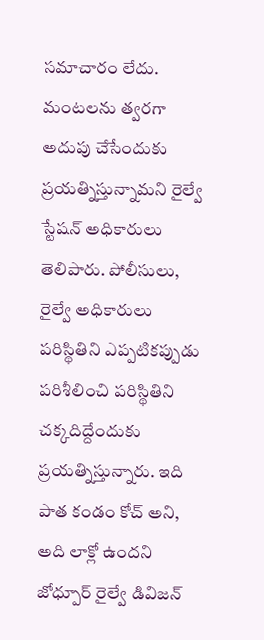సమాచారం లేదు. మంటలను త్వరగా అదుపు చేసేందుకు ప్రయత్నిస్తున్నామని రైల్వే స్టేషన్ అధికారులు తెలిపారు. పోలీసులు, రైల్వే అధికారులు పరిస్థితిని ఎప్పటికప్పుడు పరిశీలించి పరిస్థితిని చక్కదిద్దేందుకు ప్రయత్నిస్తున్నారు. ఇది పాత కండం కోచ్ అని, అది లాక్లో ఉందని జోధ్పూర్ రైల్వే డివిజన్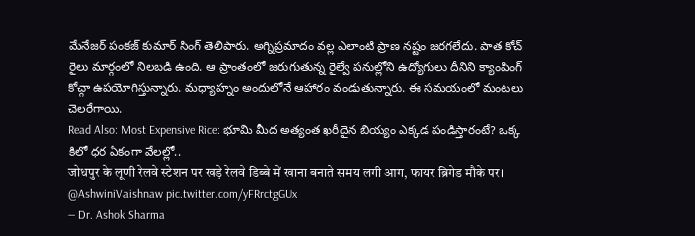మేనేజర్ పంకజ్ కుమార్ సింగ్ తెలిపారు. అగ్నిప్రమాదం వల్ల ఎలాంటి ప్రాణ నష్టం జరగలేదు. పాత కోచ్ రైలు మార్గంలో నిలబడి ఉంది. ఆ ప్రాంతంలో జరుగుతున్న రైల్వే పనుల్లోని ఉద్యోగులు దీనిని క్యాంపింగ్ కోచ్గా ఉపయోగిస్తున్నారు. మధ్యాహ్నం అందులోనే ఆహారం వండుతున్నారు. ఈ సమయంలో మంటలు చెలరేగాయి.
Read Also: Most Expensive Rice: భూమి మీద అత్యంత ఖరీదైన బియ్యం ఎక్కడ పండిస్తారంటే? ఒక్క కిలో ధర ఏకంగా వేలల్లో..
जोधपुर के लूणी रेलवे स्टेशन पर खड़े रेलवे डिब्बे में खाना बनाते समय लगी आग, फायर ब्रिगेड मौके पर। @AshwiniVaishnaw pic.twitter.com/yFRrctgGUx
— Dr. Ashok Sharma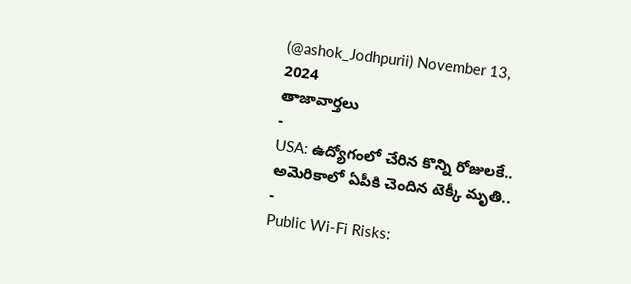(@ashok_Jodhpurii) November 13, 2024
తాజావార్తలు
-
USA: ఉద్యోగంలో చేరిన కొన్ని రోజులకే.. అమెరికాలో ఏపీకి చెందిన టెక్కీ మృతి..
-
Public Wi-Fi Risks: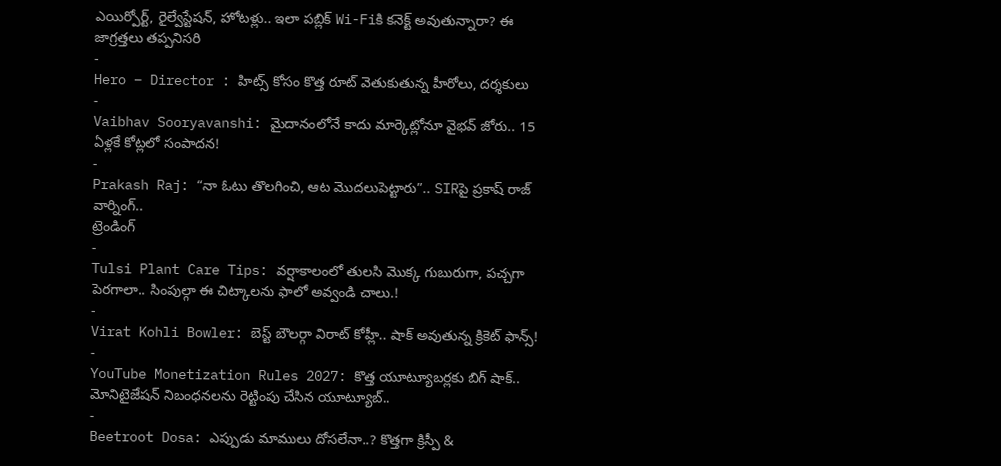ఎయిర్పోర్ట్, రైల్వేస్టేషన్, హోటళ్లు.. ఇలా పబ్లిక్ Wi-Fiకి కనెక్ట్ అవుతున్నారా? ఈ జాగ్రత్తలు తప్పనిసరి
-
Hero – Director : హిట్స్ కోసం కొత్త రూట్ వెతుకుతున్న హీరోలు, దర్శకులు
-
Vaibhav Sooryavanshi: మైదానంలోనే కాదు మార్కెట్లోనూ వైభవ్ జోరు.. 15 ఏళ్లకే కోట్లలో సంపాదన!
-
Prakash Raj: “నా ఓటు తొలగించి, ఆట మొదలుపెట్టారు”.. SIRపై ప్రకాష్ రాజ్ వార్నింగ్..
ట్రెండింగ్
-
Tulsi Plant Care Tips: వర్షాకాలంలో తులసి మొక్క గుబురుగా, పచ్చగా పెరగాలా.. సింపుల్గా ఈ చిట్కాలను ఫాలో అవ్వండి చాలు.!
-
Virat Kohli Bowler: బెస్ట్ బౌలర్గా విరాట్ కోహ్లీ.. షాక్ అవుతున్న క్రికెట్ ఫాన్స్!
-
YouTube Monetization Rules 2027: కొత్త యూట్యూబర్లకు బిగ్ షాక్.. మోనిటైజేషన్ నిబంధనలను రెట్టింపు చేసిన యూట్యూబ్..
-
Beetroot Dosa: ఎప్పుడు మాములు దోసలేనా..? కొత్తగా క్రిస్పీ &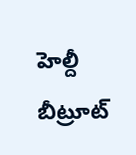హెల్దీ బీట్రూట్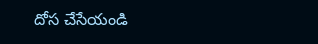దోస చేసేయండి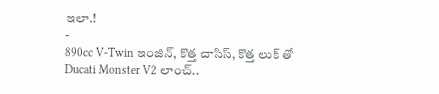ఇలా.!
-
890cc V-Twin ఇంజిన్, కొత్త చాసిస్, కొత్త లుక్ తో Ducati Monster V2 లాంచ్..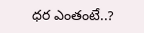ధర ఎంతంటే..?